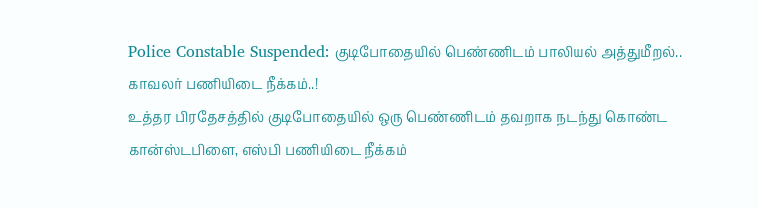Police Constable Suspended: குடிபோதையில் பெண்ணிடம் பாலியல் அத்துமீறல்.. காவலர் பணியிடை நீக்கம்..!
உத்தர பிரதேசத்தில் குடிபோதையில் ஒரு பெண்ணிடம் தவறாக நடந்து கொண்ட கான்ஸ்டபிளை, எஸ்பி பணியிடை நீக்கம்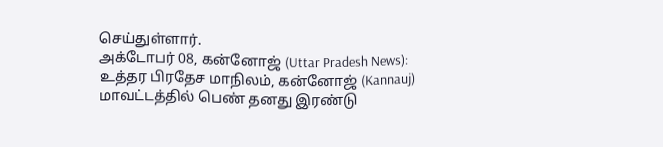செய்துள்ளார்.
அக்டோபர் 08, கன்னோஜ் (Uttar Pradesh News): உத்தர பிரதேச மாநிலம், கன்னோஜ் (Kannauj) மாவட்டத்தில் பெண் தனது இரண்டு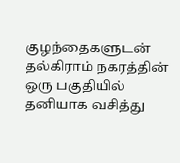குழந்தைகளுடன் தல்கிராம் நகரத்தின் ஒரு பகுதியில் தனியாக வசித்து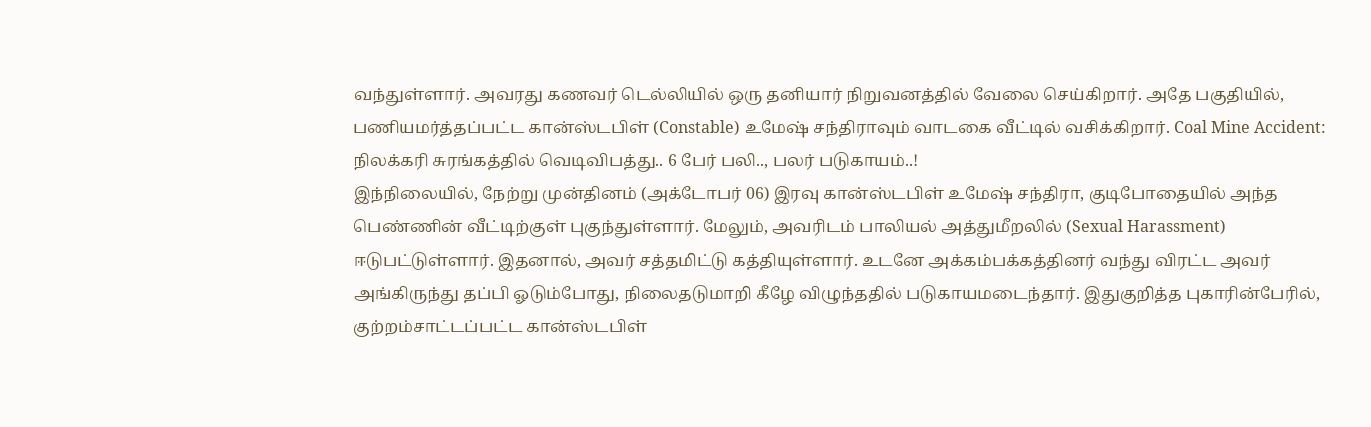வந்துள்ளார். அவரது கணவர் டெல்லியில் ஒரு தனியார் நிறுவனத்தில் வேலை செய்கிறார். அதே பகுதியில், பணியமர்த்தப்பட்ட கான்ஸ்டபிள் (Constable) உமேஷ் சந்திராவும் வாடகை வீட்டில் வசிக்கிறார். Coal Mine Accident: நிலக்கரி சுரங்கத்தில் வெடிவிபத்து.. 6 பேர் பலி.., பலர் படுகாயம்..!
இந்நிலையில், நேற்று முன்தினம் (அக்டோபர் 06) இரவு கான்ஸ்டபிள் உமேஷ் சந்திரா, குடிபோதையில் அந்த பெண்ணின் வீட்டிற்குள் புகுந்துள்ளார். மேலும், அவரிடம் பாலியல் அத்துமீறலில் (Sexual Harassment) ஈடுபட்டுள்ளார். இதனால், அவர் சத்தமிட்டு கத்தியுள்ளார். உடனே அக்கம்பக்கத்தினர் வந்து விரட்ட அவர் அங்கிருந்து தப்பி ஓடும்போது, நிலைதடுமாறி கீழே விழுந்ததில் படுகாயமடைந்தார். இதுகுறித்த புகாரின்பேரில், குற்றம்சாட்டப்பட்ட கான்ஸ்டபிள்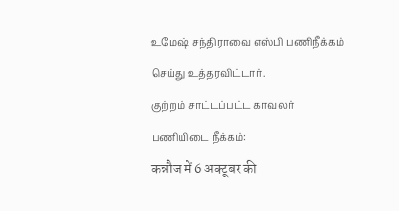உமேஷ் சந்திராவை எஸ்பி பணிநீக்கம் செய்து உத்தரவிட்டார்.
குற்றம் சாட்டப்பட்ட காவலர் பணியிடை நீக்கம்:
कन्नौज में 6 अक्टूबर की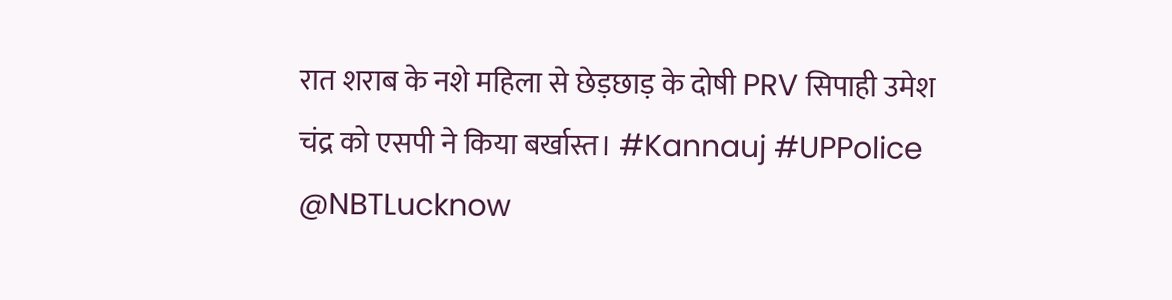रात शराब के नशे महिला से छेड़छाड़ के दोषी PRV सिपाही उमेश चंद्र को एसपी ने किया बर्खास्त। #Kannauj #UPPolice @NBTLucknow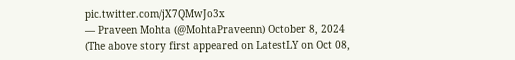pic.twitter.com/jX7QMwJo3x
— Praveen Mohta (@MohtaPraveenn) October 8, 2024
(The above story first appeared on LatestLY on Oct 08,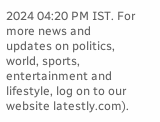2024 04:20 PM IST. For more news and updates on politics, world, sports, entertainment and lifestyle, log on to our website latestly.com).